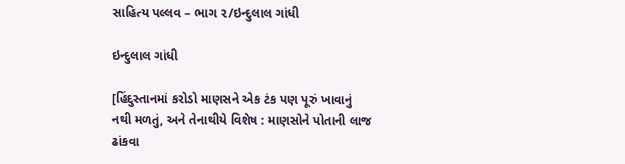સાહિત્ય પલ્લવ – ભાગ ૨/ઇન્દુલાલ ગાંધી

ઇન્દુલાલ ગાંધી

[હિંદુસ્તાનમાં કરોડો માણસને એક ટંક પણ પૂરું ખાવાનું નથી મળતું, અને તેનાથીયે વિશેષ : માણસોને પોતાની લાજ ઢાંકવા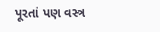પૂરતાં પણ વસ્ત્ર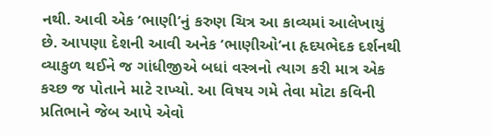નથી. આવી એક ‘ભાણી’નું કરુણ ચિત્ર આ કાવ્યમાં આલેખાયું છે. આપણા દેશની આવી અનેક ‘ભાણીઓ’ના હૃદયભેદક દર્શનથી વ્યાકુળ થઈને જ ગાંધીજીએ બધાં વસ્ત્રનો ત્યાગ કરી માત્ર એક કચ્છ જ પોતાને માટે રાખ્યો. આ વિષય ગમે તેવા મોટા કવિની પ્રતિભાને જેબ આપે એવો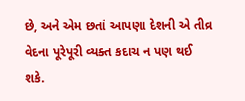છે, અને એમ છતાં આપણા દેશની એ તીવ્ર વેદના પૂરેપૂરી વ્યક્ત કદાચ ન પણ થઈ શકે.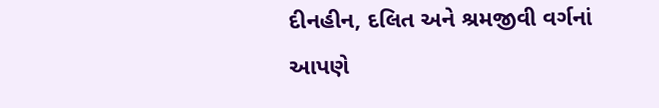દીનહીન, દલિત અને શ્રમજીવી વર્ગનાં આપણે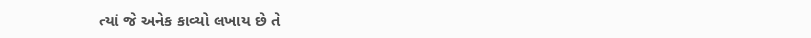ત્યાં જે અનેક કાવ્યો લખાય છે તે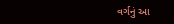વર્ગનું આ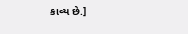કાવ્ય છે.]